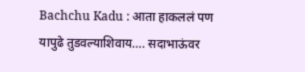Bachchu Kadu : आता हाकललं पण यापुढे तुडवल्याशिवाय…. सदाभाऊंवर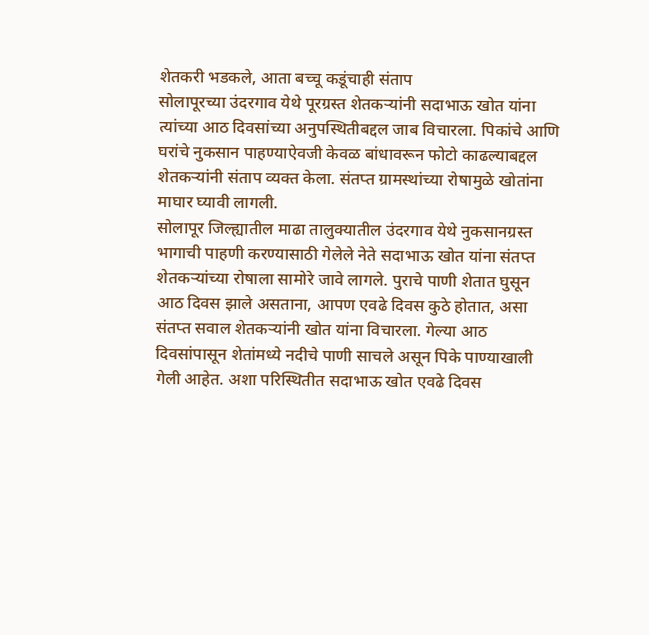शेतकरी भडकले, आता बच्चू कडूंचाही संताप
सोलापूरच्या उंदरगाव येथे पूरग्रस्त शेतकऱ्यांनी सदाभाऊ खोत यांना त्यांच्या आठ दिवसांच्या अनुपस्थितीबद्दल जाब विचारला. पिकांचे आणि घरांचे नुकसान पाहण्याऐवजी केवळ बांधावरून फोटो काढल्याबद्दल शेतकऱ्यांनी संताप व्यक्त केला. संतप्त ग्रामस्थांच्या रोषामुळे खोतांना माघार घ्यावी लागली.
सोलापूर जिल्ह्यातील माढा तालुक्यातील उंदरगाव येथे नुकसानग्रस्त भागाची पाहणी करण्यासाठी गेलेले नेते सदाभाऊ खोत यांना संतप्त शेतकऱ्यांच्या रोषाला सामोरे जावे लागले. पुराचे पाणी शेतात घुसून आठ दिवस झाले असताना, आपण एवढे दिवस कुठे होतात, असा संतप्त सवाल शेतकऱ्यांनी खोत यांना विचारला. गेल्या आठ दिवसांपासून शेतांमध्ये नदीचे पाणी साचले असून पिके पाण्याखाली गेली आहेत. अशा परिस्थितीत सदाभाऊ खोत एवढे दिवस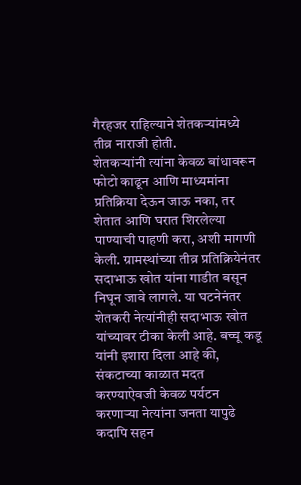गैरहजर राहिल्याने शेतकऱ्यांमध्ये तीव्र नाराजी होती.
शेतकऱ्यांनी त्यांना केवळ बांधावरून फोटो काढून आणि माध्यमांना प्रतिक्रिया देऊन जाऊ नका, तर शेतात आणि घरात शिरलेल्या पाण्याची पाहणी करा, अशी मागणी केली. ग्रामस्थांच्या तीव्र प्रतिक्रियेनंतर सदाभाऊ खोत यांना गाडीत बसून निघून जावे लागले. या घटनेनंतर शेतकरी नेत्यांनीही सदाभाऊ खोत यांच्यावर टीका केली आहे. बच्चू कडू यांनी इशारा दिला आहे की, संकटाच्या काळात मदत करण्याऐवजी केवळ पर्यटन करणाऱ्या नेत्यांना जनता यापुढे कदापि सहन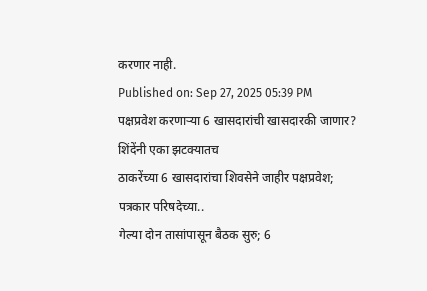करणार नाही.
Published on: Sep 27, 2025 05:39 PM
पक्षप्रवेश करणाऱ्या 6 खासदारांची खासदारकी जाणार? शिंदेंनी एका झटक्यातच
ठाकरेंच्या 6 खासदारांचा शिवसेने जाहीर पक्षप्रवेश; पत्रकार परिषदेच्या..
गेल्या दोन तासांपासून बैठक सुरु; 6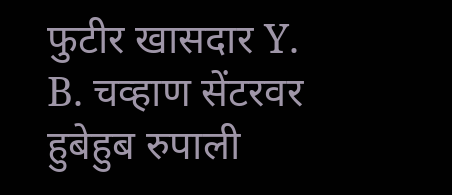फुटीर खासदार Y. B. चव्हाण सेंटरवर
हुबेहुब रुपाली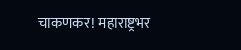चाकणकर! महाराष्ट्रभर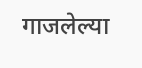गाजलेल्या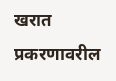खरात प्रकरणावरील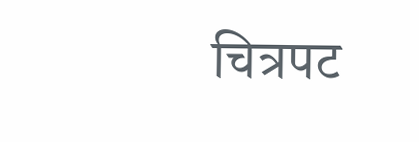चित्रपट